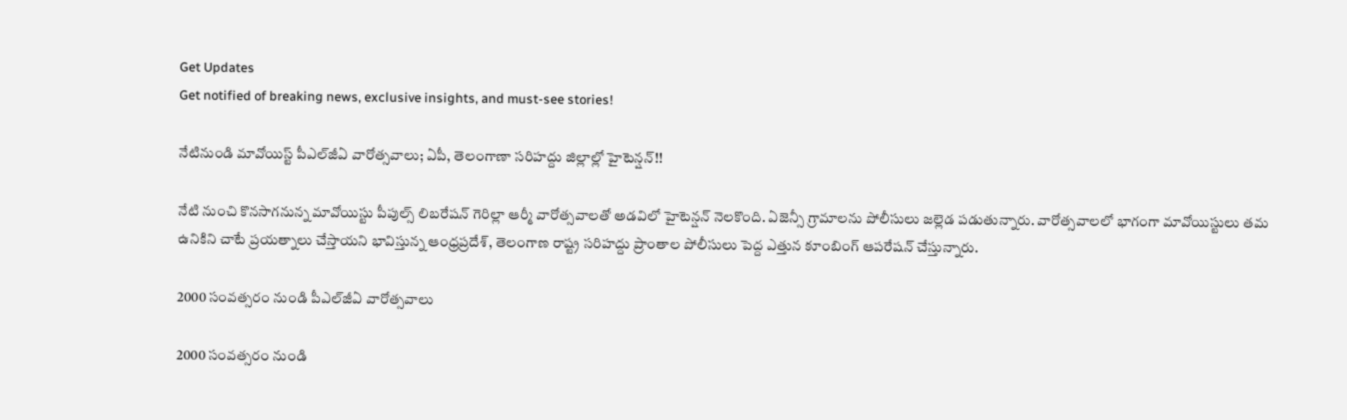Get Updates
Get notified of breaking news, exclusive insights, and must-see stories!

నేటినుండి మావోయిస్ట్ పీఎల్‌జీఏ వారోత్సవాలు; ఏపీ, తెలంగాణా సరిహద్దు జిల్లాల్లో హైటెన్షన్!!

నేటి నుంచి కొనసాగనున్న మావోయిస్టు పీపుల్స్ లిబరేషన్ గెరిల్లా ఆర్మీ వారోత్సవాలతో అడవిలో హైటెన్షన్ నెలకొంది. ఏజెన్సీ గ్రామాలను పోలీసులు జల్లెడ పడుతున్నారు. వారోత్సవాలలో భాగంగా మావోయిస్టులు తమ ఉనికిని చాటే ప్రయత్నాలు చేస్తాయని భావిస్తున్న ఆంధ్రప్రదేశ్, తెలంగాణ రాష్ట్ర సరిహద్దు ప్రాంతాల పోలీసులు పెద్ద ఎత్తున కూంబింగ్ ఆపరేషన్ చేస్తున్నారు.

2000 సంవత్సరం నుండి పీఎల్‌జీఏ వారోత్సవాలు

2000 సంవత్సరం నుండి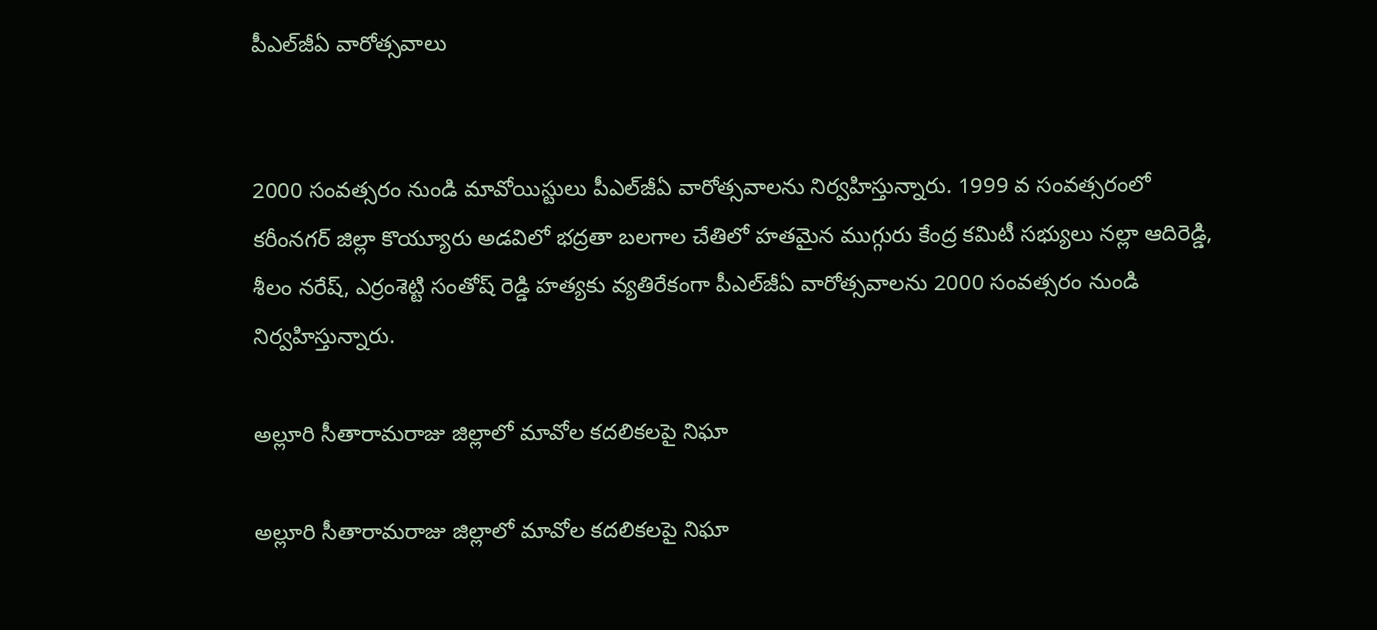పీఎల్‌జీఏ వారోత్సవాలు


2000 సంవత్సరం నుండి మావోయిస్టులు పీఎల్‌జీఏ వారోత్సవాలను నిర్వహిస్తున్నారు. 1999 వ సంవత్సరంలో కరీంనగర్ జిల్లా కొయ్యూరు అడవిలో భద్రతా బలగాల చేతిలో హతమైన ముగ్గురు కేంద్ర కమిటీ సభ్యులు నల్లా ఆదిరెడ్డి, శీలం నరేష్, ఎర్రంశెట్టి సంతోష్ రెడ్డి హత్యకు వ్యతిరేకంగా పీఎల్‌జీఏ వారోత్సవాలను 2000 సంవత్సరం నుండి నిర్వహిస్తున్నారు.

అల్లూరి సీతారామరాజు జిల్లాలో మావోల కదలికలపై నిఘా

అల్లూరి సీతారామరాజు జిల్లాలో మావోల కదలికలపై నిఘా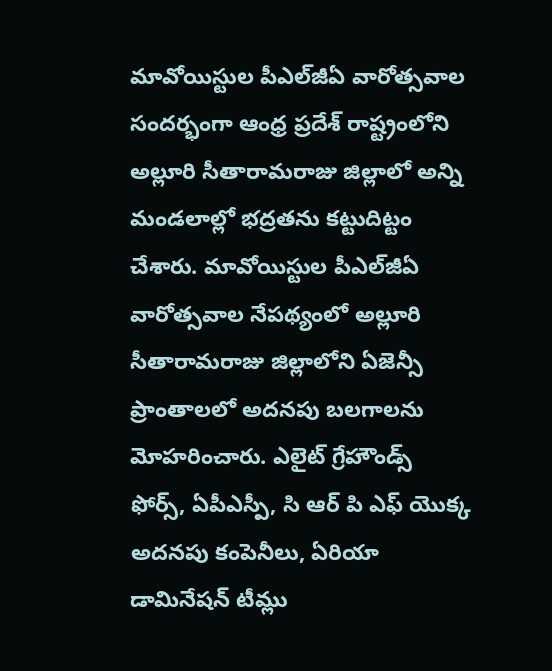మావోయిస్టుల పీఎల్‌జీఏ వారోత్సవాల సందర్భంగా ఆంధ్ర ప్రదేశ్ రాష్ట్రంలోని అల్లూరి సీతారామరాజు జిల్లాలో అన్ని మండలాల్లో భద్రతను కట్టుదిట్టం చేశారు. మావోయిస్టుల పీఎల్‌జీఏ వారోత్సవాల నేపథ్యంలో అల్లూరి సీతారామరాజు జిల్లాలోని ఏజెన్సీ ప్రాంతాలలో అదనపు బలగాలను మోహరించారు. ఎలైట్ గ్రేహౌండ్స్ ఫోర్స్, ఏపీఎస్పీ, సి ఆర్ పి ఎఫ్ యొక్క అదనపు కంపెనీలు, ఏరియా డామినేషన్ టీమ్లు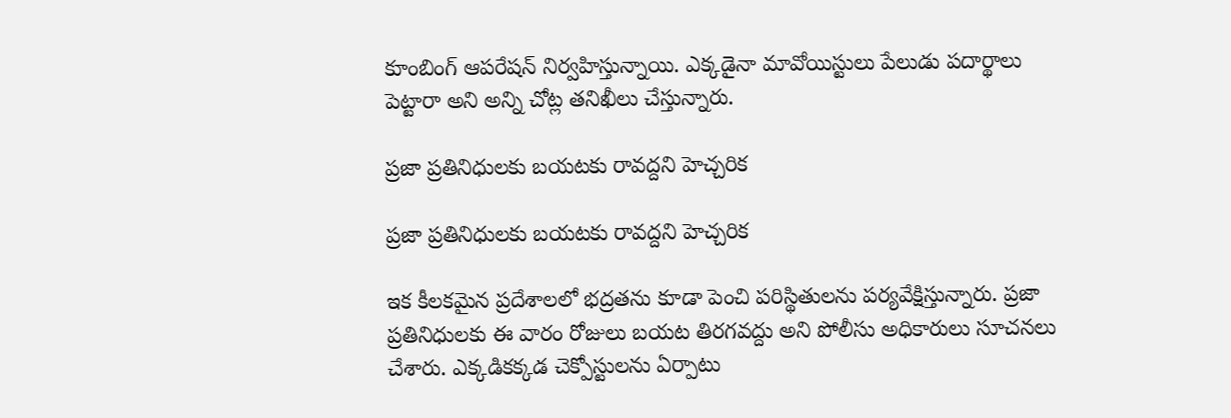కూంబింగ్ ఆపరేషన్ నిర్వహిస్తున్నాయి. ఎక్కడైనా మావోయిస్టులు పేలుడు పదార్థాలు పెట్టారా అని అన్ని చోట్ల తనిఖీలు చేస్తున్నారు.

ప్రజా ప్రతినిధులకు బయటకు రావద్దని హెచ్చరిక

ప్రజా ప్రతినిధులకు బయటకు రావద్దని హెచ్చరిక

ఇక కీలకమైన ప్రదేశాలలో భద్రతను కూడా పెంచి పరిస్థితులను పర్యవేక్షిస్తున్నారు. ప్రజా ప్రతినిధులకు ఈ వారం రోజులు బయట తిరగవద్దు అని పోలీసు అధికారులు సూచనలు చేశారు. ఎక్కడికక్కడ చెక్పోస్టులను ఏర్పాటు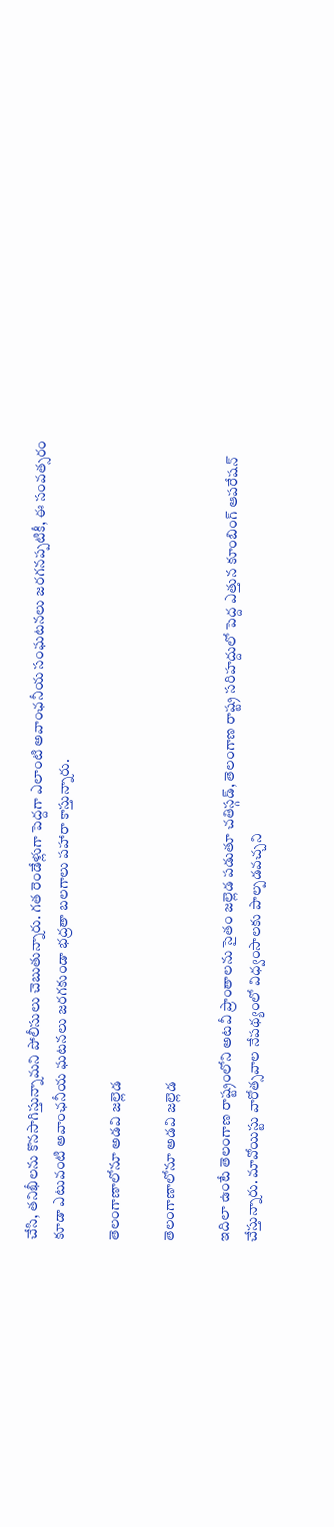చేసి, తనిఖీలను కొనసాగిస్తున్నామని పోలీసులు చెబుతున్నారు. గత రెండేళ్లుగా పెద్దగా ఎలాంటి అవాంఛనీయ సంఘటనలు జరగనప్పటికీ, ఈ సంవత్సరం కూడా ఎటువంటి అవాంఛనీయ ఘటనలు జరగకుండా భద్రతా బలగాలు పహారా కాస్తున్నారు.

తెలంగాణాలోనూ అడవి జల్లెడ

తెలంగాణాలోనూ అడవి జల్లెడ

ఇదిలా ఉంటే తెలంగాణ రాష్ట్రంలోని అటవీ ప్రాంతాలను సైతం జల్లెడ పడుతూ చతిస్గడ్, తెలంగాణ రాష్ట్ర సరిహద్దులో పెద్ద ఎత్తున కూంబింగ్ ఆపరేషన్ చేస్తున్నారు. మావోయిస్టు వారోత్సవాల నేపథ్యంలో విధ్వంసాలకు పాల్పడవచ్చని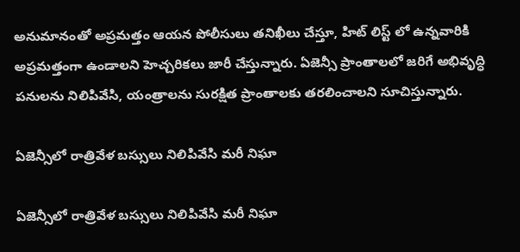అనుమానంతో అప్రమత్తం ఆయన పోలీసులు తనిఖీలు చేస్తూ, హిట్ లిస్ట్ లో ఉన్నవారికి అప్రమత్తంగా ఉండాలని హెచ్చరికలు జారీ చేస్తున్నారు. ఏజెన్సీ ప్రాంతాలలో జరిగే అభివృద్ధి పనులను నిలిపివేసి, యంత్రాలను సురక్షిత ప్రాంతాలకు తరలించాలని సూచిస్తున్నారు.

ఏజెన్సీలో రాత్రివేళ బస్సులు నిలిపివేసి మరీ నిఘా

ఏజెన్సీలో రాత్రివేళ బస్సులు నిలిపివేసి మరీ నిఘా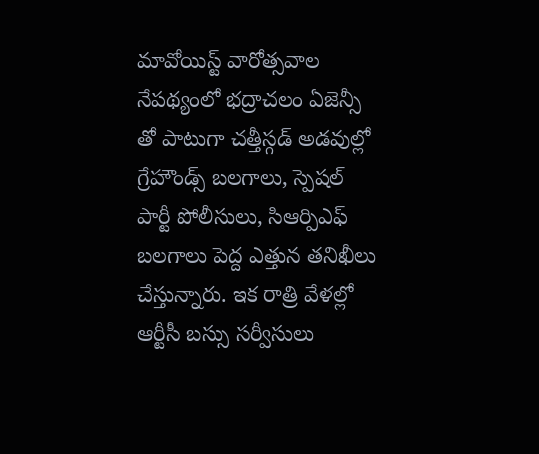మావోయిస్ట్ వారోత్సవాల నేపథ్యంలో భద్రాచలం ఏజెన్సీ తో పాటుగా చత్తీస్గడ్ అడవుల్లో గ్రేహౌండ్స్ బలగాలు, స్పెషల్ పార్టీ పోలీసులు, సిఆర్పిఎఫ్ బలగాలు పెద్ద ఎత్తున తనిఖీలు చేస్తున్నారు. ఇక రాత్రి వేళల్లో ఆర్టీసీ బస్సు సర్వీసులు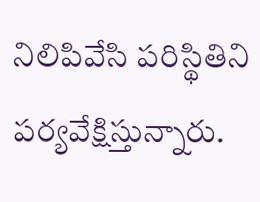నిలిపివేసి పరిస్థితిని పర్యవేక్షిస్తున్నారు.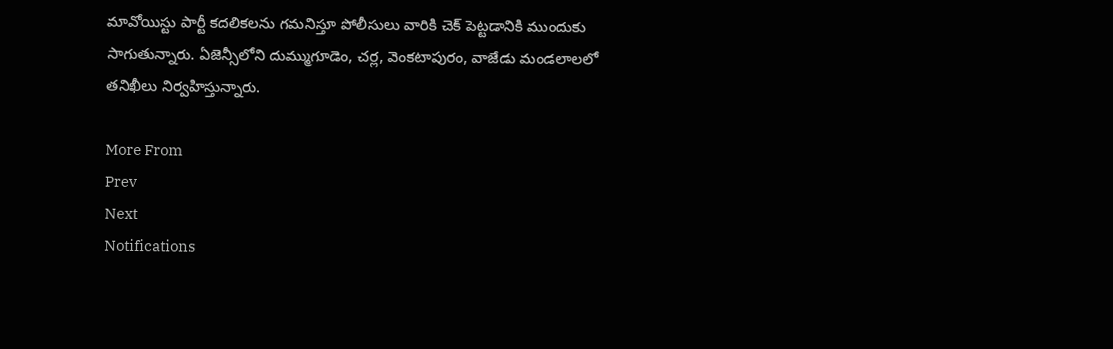మావోయిస్టు పార్టీ కదలికలను గమనిస్తూ పోలీసులు వారికి చెక్ పెట్టడానికి ముందుకు సాగుతున్నారు. ఏజెన్సీలోని దుమ్ముగూడెం, చర్ల, వెంకటాపురం, వాజేడు మండలాలలో తనిఖీలు నిర్వహిస్తున్నారు.

More From
Prev
Next
Notifications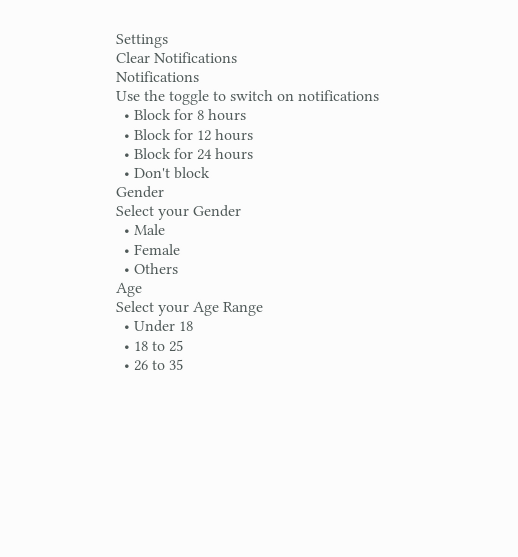Settings
Clear Notifications
Notifications
Use the toggle to switch on notifications
  • Block for 8 hours
  • Block for 12 hours
  • Block for 24 hours
  • Don't block
Gender
Select your Gender
  • Male
  • Female
  • Others
Age
Select your Age Range
  • Under 18
  • 18 to 25
  • 26 to 35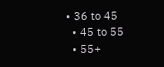• 36 to 45
  • 45 to 55
  • 55+